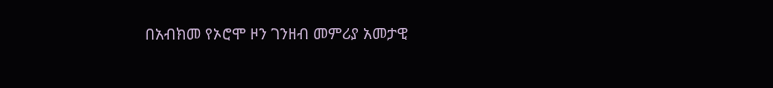በአብክመ የኦሮሞ ዞን ገንዘብ መምሪያ አመታዊ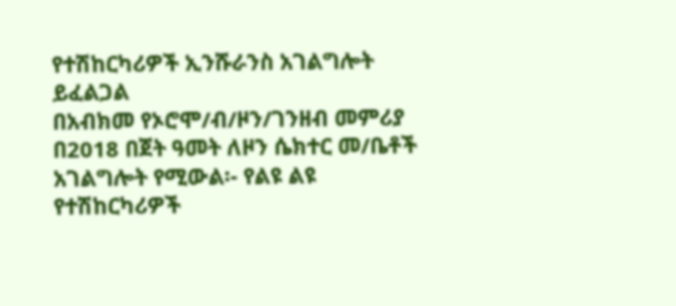የተሽከርካሪዎች ኢንሹራንስ አገልግሎት ይፈልጋል
በአብክመ የኦሮሞ/ብ/ዞን/ገንዘብ መምሪያ በ2018 በጀት ዓመት ለዞን ሴክተር መ/ቤቶች አገልግሎት የሚውል፡- የልዩ ልዩ የተሽከርካሪዎች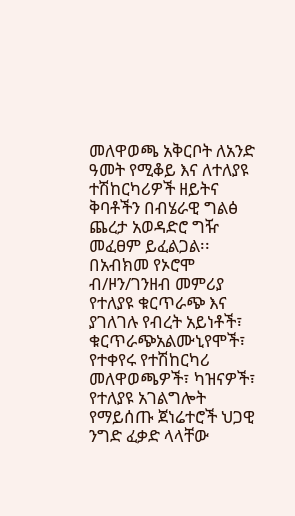መለዋወጫ አቅርቦት ለአንድ ዓመት የሚቆይ እና ለተለያዩ ተሽከርካሪዎች ዘይትና ቅባቶችን በብሄራዊ ግልፅ ጨረታ አወዳድሮ ግዥ መፈፀም ይፈልጋል፡፡
በአብክመ የኦሮሞ ብ/ዞን/ገንዘብ መምሪያ የተለያዩ ቁርጥራጭ እና ያገለገሉ የብረት አይነቶች፣ ቁርጥራጭአልሙኒየሞች፣ የተቀየሩ የተሽከርካሪ መለዋወጫዎች፣ ካዝናዎች፣ የተለያዩ አገልግሎት የማይሰጡ ጀነሬተሮች ህጋዊ ንግድ ፈቃድ ላላቸው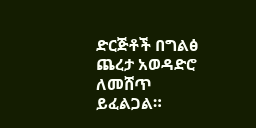ድርጅቶች በግልፅ ጨረታ አወዳድሮ ለመሸጥ ይፈልጋል።